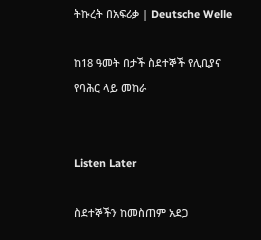ትኩረት በአፍሪቃ | Deutsche Welle

ከ18 ዓመት በታች ስደተኞች የሊቢያና የባሕር ላይ መከራ


Listen Later

ስደተኞችን ከመስጠም አደጋ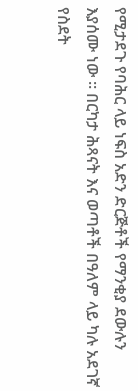የሚታደጉ የባሕር ላይ ነፍስ አድን ድርጅቶች የማንቂያ ደውሉን እያሰሙ ነው ። በርካታ ሕጻናት እና ወጣቶች በዓለም ላይ ካሉ አደገኛ የስደት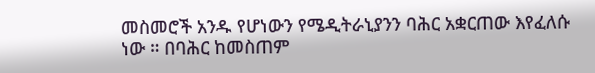መስመሮች አንዱ የሆነውን የሜዲትራኒያንን ባሕር አቋርጠው እየፈለሱ ነው ። በባሕር ከመስጠም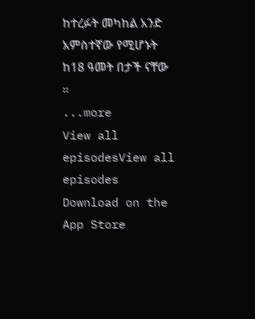ከተረፉት መካከል አንድ አምስተኛው የሚሆኑት ከ18 ዓመት በታች ናቸው ።
...more
View all episodesView all episodes
Download on the App Store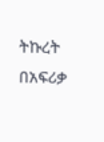ትኩረት በአፍሪቃ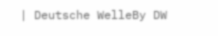| Deutsche WelleBy DW